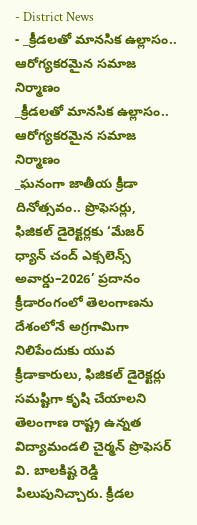- District News
- _క్రీడలతో మానసిక ఉల్లాసం.. ఆరోగ్యకరమైన సమాజ నిర్మాణం
_క్రీడలతో మానసిక ఉల్లాసం.. ఆరోగ్యకరమైన సమాజ నిర్మాణం
_ఘనంగా జాతీయ క్రీడా దినోత్సవం.. ప్రొఫెసర్లు, ఫిజికల్ డైరెక్టర్లకు ‘మేజర్ ధ్యాన్ చంద్ ఎక్సలెన్స్ అవార్డు–2026’ ప్రదానం
క్రీడారంగంలో తెలంగాణను దేశంలోనే అగ్రగామిగా నిలిపేందుకు యువ క్రీడాకారులు, ఫిజికల్ డైరెక్టర్లు సమష్టిగా కృషి చేయాలని తెలంగాణ రాష్ట్ర ఉన్నత విద్యామండలి చైర్మన్ ప్రొఫెసర్ వి. బాలకిష్ట రెడ్డి పిలుపునిచ్చారు. క్రీడల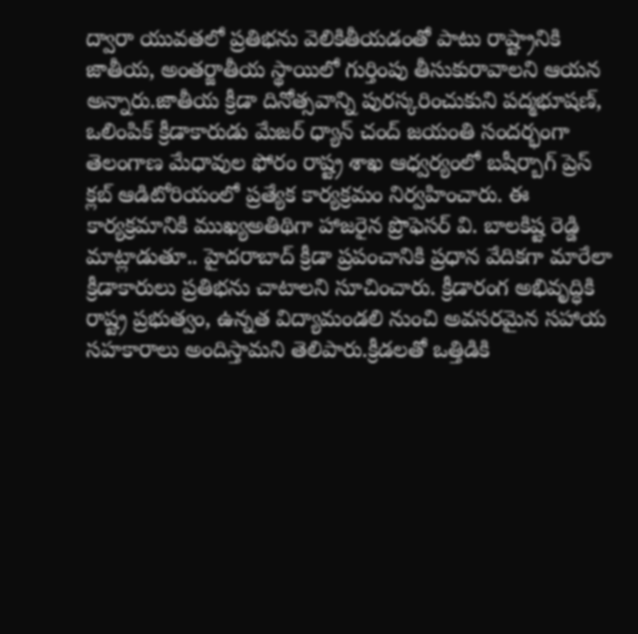ద్వారా యువతలో ప్రతిభను వెలికితీయడంతో పాటు రాష్ట్రానికి జాతీయ, అంతర్జాతీయ స్థాయిలో గుర్తింపు తీసుకురావాలని ఆయన అన్నారు.జాతీయ క్రీడా దినోత్సవాన్ని పురస్కరించుకుని పద్మభూషణ్, ఒలింపిక్ క్రీడాకారుడు మేజర్ ధ్యాన్ చంద్ జయంతి సందర్భంగా తెలంగాణ మేధావుల ఫోరం రాష్ట్ర శాఖ ఆధ్వర్యంలో బషీర్బాగ్ ప్రెస్ క్లబ్ ఆడిటోరియంలో ప్రత్యేక కార్యక్రమం నిర్వహించారు. ఈ కార్యక్రమానికి ముఖ్యఅతిథిగా హాజరైన ప్రొఫెసర్ వి. బాలకిష్ట రెడ్డి మాట్లాడుతూ.. హైదరాబాద్ క్రీడా ప్రపంచానికి ప్రధాన వేదికగా మారేలా క్రీడాకారులు ప్రతిభను చాటాలని సూచించారు. క్రీడారంగ అభివృద్ధికి రాష్ట్ర ప్రభుత్వం, ఉన్నత విద్యామండలి నుంచి అవసరమైన సహాయ సహకారాలు అందిస్తామని తెలిపారు.క్రీడలతో ఒత్తిడికి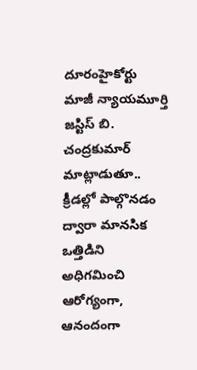దూరంహైకోర్టు మాజీ న్యాయమూర్తి జస్టిస్ బి. చంద్రకుమార్ మాట్లాడుతూ.. క్రీడల్లో పాల్గొనడం ద్వారా మానసిక ఒత్తిడిని అధిగమించి ఆరోగ్యంగా, ఆనందంగా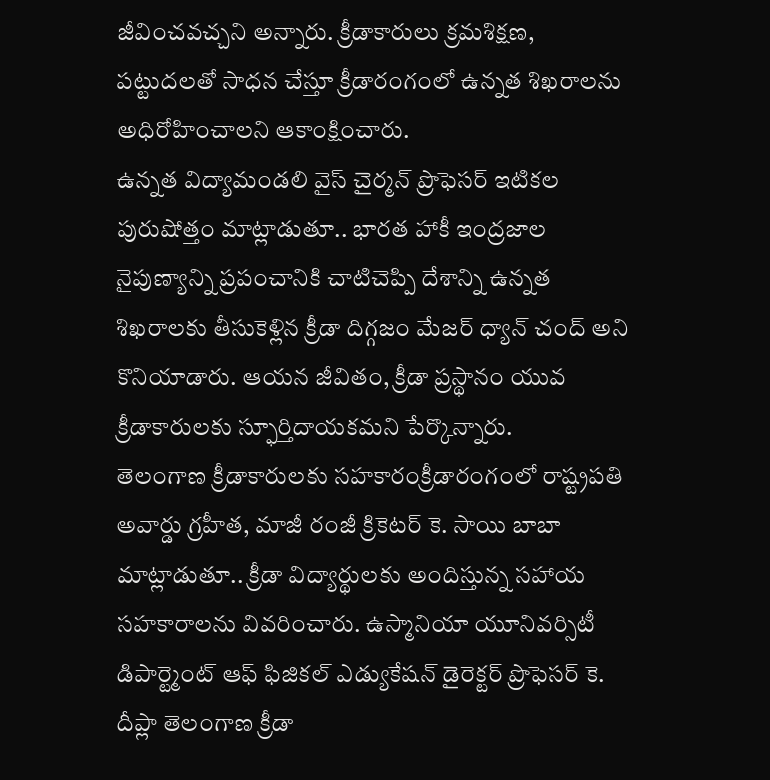జీవించవచ్చని అన్నారు. క్రీడాకారులు క్రమశిక్షణ, పట్టుదలతో సాధన చేస్తూ క్రీడారంగంలో ఉన్నత శిఖరాలను అధిరోహించాలని ఆకాంక్షించారు.
ఉన్నత విద్యామండలి వైస్ చైర్మన్ ప్రొఫెసర్ ఇటికల పురుషోత్తం మాట్లాడుతూ.. భారత హాకీ ఇంద్రజాల నైపుణ్యాన్ని ప్రపంచానికి చాటిచెప్పి దేశాన్ని ఉన్నత శిఖరాలకు తీసుకెళ్లిన క్రీడా దిగ్గజం మేజర్ ధ్యాన్ చంద్ అని కొనియాడారు. ఆయన జీవితం, క్రీడా ప్రస్థానం యువ క్రీడాకారులకు స్ఫూర్తిదాయకమని పేర్కొన్నారు.
తెలంగాణ క్రీడాకారులకు సహకారంక్రీడారంగంలో రాష్ట్రపతి అవార్డు గ్రహీత, మాజీ రంజీ క్రికెటర్ కె. సాయి బాబా మాట్లాడుతూ.. క్రీడా విద్యార్థులకు అందిస్తున్న సహాయ సహకారాలను వివరించారు. ఉస్మానియా యూనివర్సిటీ డిపార్ట్మెంట్ ఆఫ్ ఫిజికల్ ఎడ్యుకేషన్ డైరెక్టర్ ప్రొఫెసర్ కె. దీప్లా తెలంగాణ క్రీడా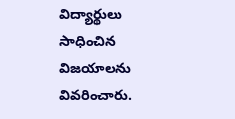విద్యార్థులు సాధించిన విజయాలను వివరించారు.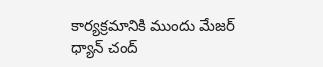కార్యక్రమానికి ముందు మేజర్ ధ్యాన్ చంద్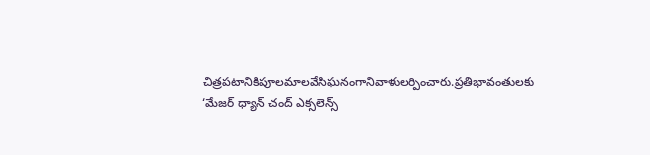చిత్రపటానికిపూలమాలవేసిఘనంగానివాళులర్పించారు.ప్రతిభావంతులకు ‘మేజర్ ధ్యాన్ చంద్ ఎక్సలెన్స్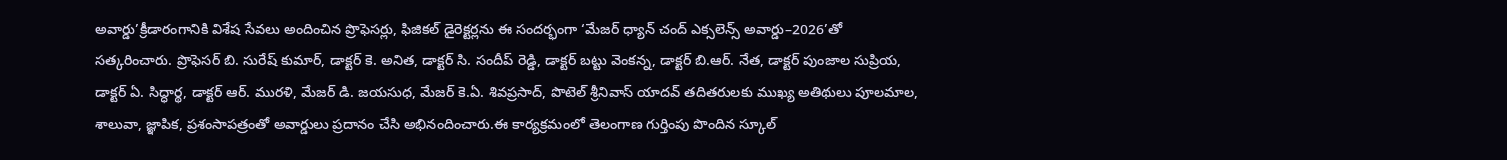అవార్డు’క్రీడారంగానికి విశేష సేవలు అందించిన ప్రొఫెసర్లు, ఫిజికల్ డైరెక్టర్లను ఈ సందర్భంగా ‘మేజర్ ధ్యాన్ చంద్ ఎక్సలెన్స్ అవార్డు–2026’తో సత్కరించారు. ప్రొఫెసర్ బి. సురేష్ కుమార్, డాక్టర్ కె. అనిత, డాక్టర్ సి. సందీప్ రెడ్డి, డాక్టర్ బట్టు వెంకన్న, డాక్టర్ బి.ఆర్. నేత, డాక్టర్ పుంజాల సుప్రియ, డాక్టర్ ఏ. సిద్ధార్థ, డాక్టర్ ఆర్. మురళి, మేజర్ డి. జయసుధ, మేజర్ కె.ఏ. శివప్రసాద్, పొటెల్ శ్రీనివాస్ యాదవ్ తదితరులకు ముఖ్య అతిథులు పూలమాల, శాలువా, జ్ఞాపిక, ప్రశంసాపత్రంతో అవార్డులు ప్రదానం చేసి అభినందించారు.ఈ కార్యక్రమంలో తెలంగాణ గుర్తింపు పొందిన స్కూల్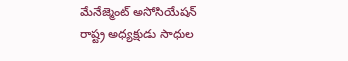మేనేజ్మెంట్ అసోసియేషన్ రాష్ట్ర అధ్యక్షుడు సాధుల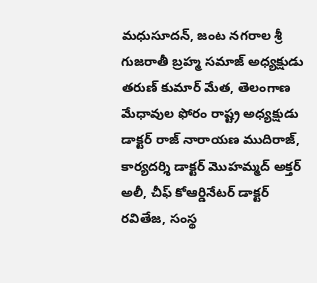మధుసూదన్, జంట నగరాల శ్రీ గుజరాతీ బ్రహ్మ సమాజ్ అధ్యక్షుడు తరుణ్ కుమార్ మేత, తెలంగాణ మేధావుల ఫోరం రాష్ట్ర అధ్యక్షుడు డాక్టర్ రాజ్ నారాయణ ముదిరాజ్, కార్యదర్శి డాక్టర్ మొహమ్మద్ అక్తర్ అలీ, చీఫ్ కోఆర్డినేటర్ డాక్టర్ రవితేజ, సంస్థ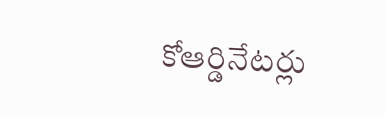కోఆర్డినేటర్లు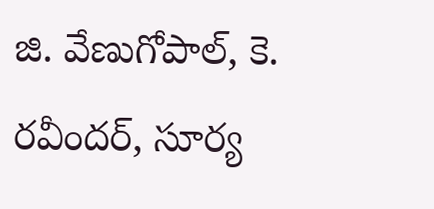జి. వేణుగోపాల్, కె. రవీందర్, సూర్య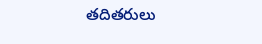తదితరులు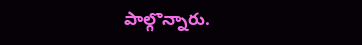పాల్గొన్నారు.